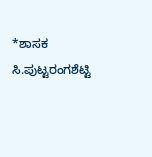*ಶಾಸಕ ಸಿ.ಪುಟ್ಟರಂಗಶೆಟ್ಟಿ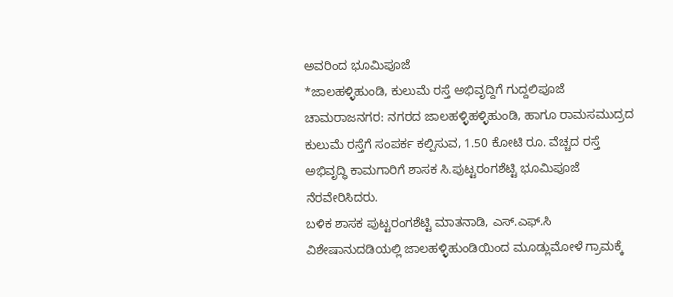ಅವರಿಂದ ಭೂಮಿಪೂಜೆ
*ಜಾಲಹಳ್ಳಿಹುಂಡಿ, ಕುಲುಮೆ ರಸ್ತೆ ಅಭಿವೃದ್ದಿಗೆ ಗುದ್ದಲಿಪೂಜೆ
ಚಾಮರಾಜನಗರ: ನಗರದ ಜಾಲಹಳ್ಳಿಹಳ್ಳಿಹುಂಡಿ, ಹಾಗೂ ರಾಮಸಮುದ್ರದ ಕುಲುಮೆ ರಸ್ತೆಗೆ ಸಂಪರ್ಕ ಕಲ್ಪಿಸುವ, 1.50 ಕೋಟಿ ರೂ. ವೆಚ್ಚದ ರಸ್ತೆ ಅಭಿವೃದ್ಧಿ ಕಾಮಗಾರಿಗೆ ಶಾಸಕ ಸಿ.ಪುಟ್ಟರಂಗಶೆಟ್ಟಿ ಭೂಮಿಪೂಜೆ ನೆರವೇರಿಸಿದರು.
ಬಳಿಕ ಶಾಸಕ ಪುಟ್ಟರಂಗಶೆಟ್ಟಿ ಮಾತನಾಡಿ, ಎಸ್.ಎಫ್.ಸಿ ವಿಶೇಷಾನುದಡಿಯಲ್ಲಿ ಜಾಲಹಳ್ಳಿಹುಂಡಿಯಿಂದ ಮೂಡ್ಲುಮೋಳೆ ಗ್ರಾಮಕ್ಕೆ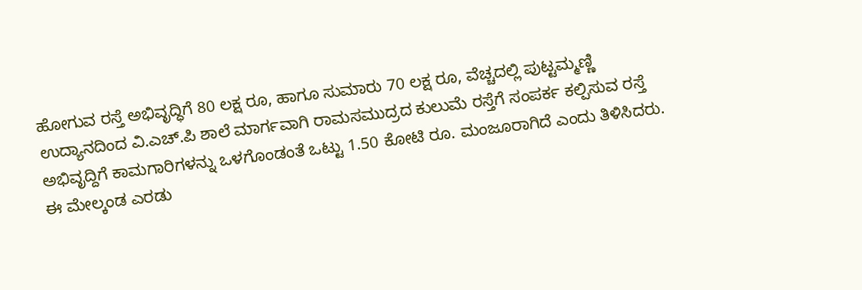ಹೋಗುವ ರಸ್ತೆ ಅಭಿವೃದ್ಧಿಗೆ 80 ಲಕ್ಷ ರೂ, ಹಾಗೂ ಸುಮಾರು 70 ಲಕ್ಷ ರೂ, ವೆಚ್ಚದಲ್ಲಿ ಪುಟ್ಟಮ್ಮಣ್ಣಿ ಉದ್ಯಾನದಿಂದ ವಿ.ಎಚ್.ಪಿ ಶಾಲೆ ಮಾರ್ಗವಾಗಿ ರಾಮಸಮುದ್ರದ ಕುಲುಮೆ ರಸ್ತೆಗೆ ಸಂಪರ್ಕ ಕಲ್ಪಿಸುವ ರಸ್ತೆ ಅಭಿವೃದ್ದಿಗೆ ಕಾಮಗಾರಿಗಳನ್ನು ಒಳಗೊಂಡಂತೆ ಒಟ್ಟು 1.50 ಕೋಟಿ ರೂ. ಮಂಜೂರಾಗಿದೆ ಎಂದು ತಿಳಿಸಿದರು.
ಈ ಮೇಲ್ಕಂಡ ಎರಡು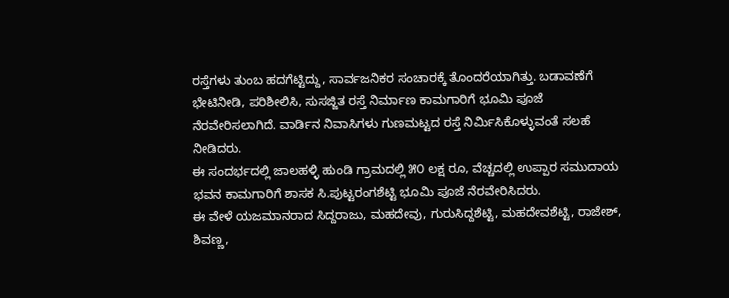ರಸ್ತೆಗಳು ತುಂಬ ಹದಗೆಟ್ಟಿದ್ದು, ಸಾರ್ವಜನಿಕರ ಸಂಚಾರಕ್ಕೆ ತೊಂದರೆಯಾಗಿತ್ತು. ಬಡಾವಣೆಗೆ ಭೇಟಿನೀಡಿ, ಪರಿಶೀಲಿಸಿ, ಸುಸಜ್ಜಿತ ರಸ್ತೆ ನಿರ್ಮಾಣ ಕಾಮಗಾರಿಗೆ ಭೂಮಿ ಪೂಜೆ ನೆರವೇರಿಸಲಾಗಿದೆ. ವಾರ್ಡಿನ ನಿವಾಸಿಗಳು ಗುಣಮಟ್ಟದ ರಸ್ತೆ ನಿರ್ಮಿಸಿಕೊಳ್ಳುವಂತೆ ಸಲಹೆ ನೀಡಿದರು.
ಈ ಸಂದರ್ಭದಲ್ಲಿ ಜಾಲಹಳ್ಳಿ ಹುಂಡಿ ಗ್ರಾಮದಲ್ಲಿ ೫೦ ಲಕ್ಷ ರೂ, ವೆಚ್ಚದಲ್ಲಿ ಉಪ್ಪಾರ ಸಮುದಾಯ ಭವನ ಕಾಮಗಾರಿಗೆ ಶಾಸಕ ಸಿ.ಪುಟ್ಟರಂಗಶೆಟ್ಟಿ ಭೂಮಿ ಪೂಜೆ ನೆರವೇರಿಸಿದರು.
ಈ ವೇಳೆ ಯಜಮಾನರಾದ ಸಿದ್ದರಾಜು, ಮಹದೇವು, ಗುರುಸಿದ್ದಶೆಟ್ಟಿ, ಮಹದೇವಶೆಟ್ಟಿ, ರಾಜೇಶ್, ಶಿವಣ್ಣ,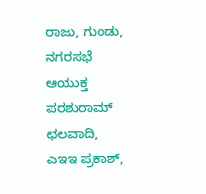ರಾಜು, ಗುಂಡು, ನಗರಸಭೆ ಆಯುಕ್ತ ಪರಶುರಾಮ್ ಛಲವಾದಿ, ಎಇಇ ಪ್ರಕಾಶ್,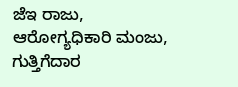ಜೆಇ ರಾಜು, ಆರೋಗ್ಯಧಿಕಾರಿ ಮಂಜು, ಗುತ್ತಿಗೆದಾರ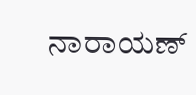ನಾರಾಯಣ್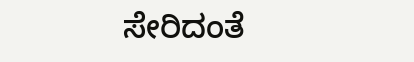ಸೇರಿದಂತೆ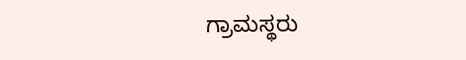ಗ್ರಾಮಸ್ಥರು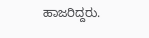ಹಾಜರಿದ್ದರು.